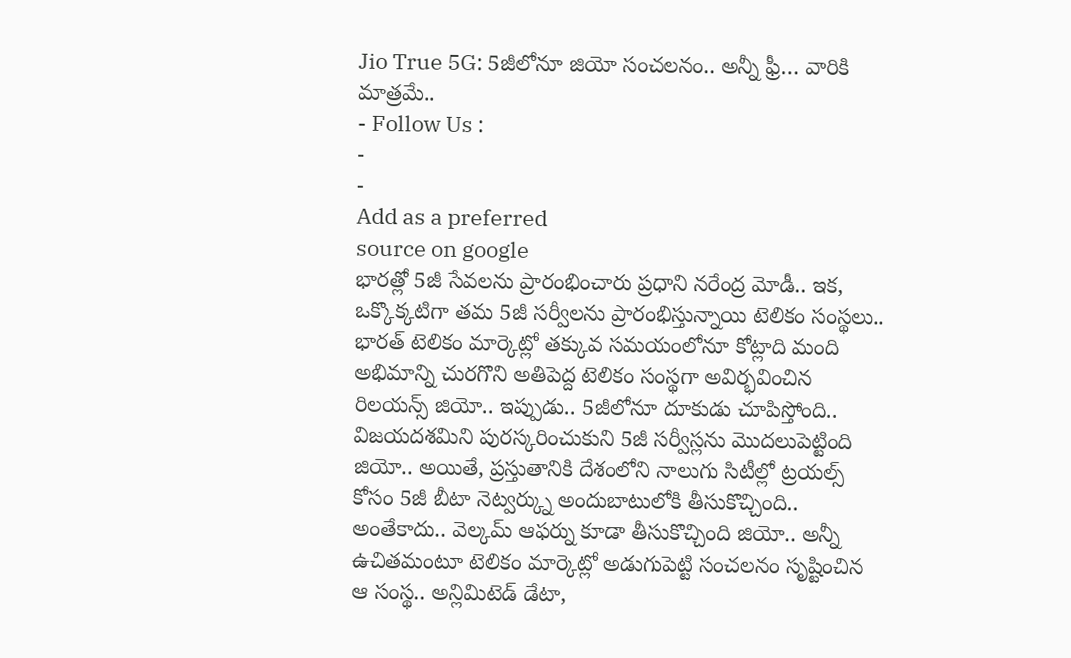Jio True 5G: 5జీలోనూ జియో సంచలనం.. అన్నీ ఫ్రీ… వారికి మాత్రమే..
- Follow Us :
-
-
Add as a preferred
source on google
భారత్లో 5జీ సేవలను ప్రారంభించారు ప్రధాని నరేంద్ర మోడీ.. ఇక, ఒక్కొక్కటిగా తమ 5జీ సర్వీలను ప్రారంభిస్తున్నాయి టెలికం సంస్థలు.. భారత్ టెలికం మార్కెట్లో తక్కువ సమయంలోనూ కోట్లాది మంది అభిమాన్ని చురగొని అతిపెద్ద టెలికం సంస్థగా అవిర్భవించిన రిలయన్స్ జియో.. ఇప్పుడు.. 5జీలోనూ దూకుడు చూపిస్తోంది.. విజయదశమిని పురస్కరించుకుని 5జీ సర్వీస్లను మొదలుపెట్టింది జియో.. అయితే, ప్రస్తుతానికి దేశంలోని నాలుగు సిటీల్లో ట్రయల్స్ కోసం 5జీ బీటా నెట్వర్క్ను అందుబాటులోకి తీసుకొచ్చింది.. అంతేకాదు.. వెల్కమ్ ఆఫర్ను కూడా తీసుకొచ్చింది జియో.. అన్నీ ఉచితమంటూ టెలికం మార్కెట్లో అడుగుపెట్టి సంచలనం సృష్టించిన ఆ సంస్థ.. అన్లిమిటెడ్ డేటా,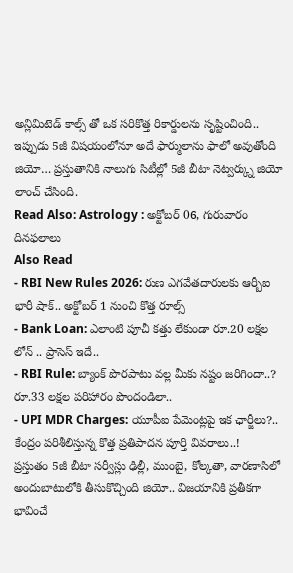అన్లిమిటెడ్ కాల్స్ తో ఒక సరికొత్త రికార్డులను సృష్టించింది.. ఇప్పుడు 5జీ విషయంలోనూ అదే ఫార్ములాను ఫాలో అవుతోంది జియో… ప్రస్తుతానికి నాలుగు సిటీల్లో 5జీ బీటా నెట్వర్క్ను జియో లాంచ్ చేసింది.
Read Also: Astrology : అక్టోబర్ 06, గురువారం దినఫలాలు
Also Read
- RBI New Rules 2026: రుణ ఎగవేతదారులకు ఆర్బీఐ భారీ షాక్.. అక్టోబర్ 1 నుంచి కొత్త రూల్స్
- Bank Loan: ఎలాంటి పూచీ కత్తు లేకుండా రూ.20 లక్షల లోన్ .. ప్రాసెస్ ఇదే..
- RBI Rule: బ్యాంక్ పొరపాటు వల్ల మీకు నష్టం జరిగిందా..? రూ.33 లక్షల పరిహారం పొందండిలా..
- UPI MDR Charges: యూపీఐ పేమెంట్లపై ఇక ఛార్జీలు?.. కేంద్రం పరిశీలిస్తున్న కొత్త ప్రతిపాదన పూర్తి వివరాలు..!
ప్రస్తుతం 5జీ బీటా సర్వీస్లు ఢిల్లీ, ముంబై, కోల్కతా, వారణాసిలో అందుబాటులోకి తీసుకొచ్చింది జియో.. విజయానికి ప్రతీకగా భావించే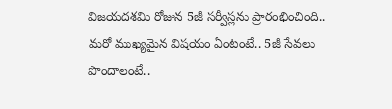విజయదశమి రోజున 5జీ సర్వీస్లను ప్రారంభించింది.. మరో ముఖ్యమైన విషయం ఏంటంటే.. 5జీ సేవలు పొందాలంటే..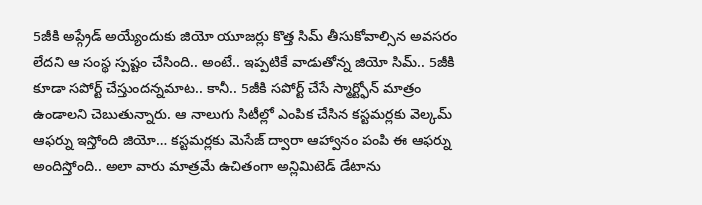5జీకి అప్గ్రేడ్ అయ్యేందుకు జియో యూజర్లు కొత్త సిమ్ తీసుకోవాల్సిన అవసరం లేదని ఆ సంస్థ స్పష్టం చేసింది.. అంటే.. ఇప్పటికే వాడుతోన్న జియో సిమ్.. 5జీకి కూడా సపోర్ట్ చేస్తుందన్నమాట.. కానీ.. 5జీకి సపోర్ట్ చేసే స్మార్ట్ఫోన్ మాత్రం ఉండాలని చెబుతున్నారు. ఆ నాలుగు సిటీల్లో ఎంపిక చేసిన కస్టమర్లకు వెల్కమ్ ఆఫర్ను ఇస్తోంది జియో… కస్టమర్లకు మెసేజ్ ద్వారా ఆహ్వానం పంపి ఈ ఆఫర్ను అందిస్తోంది.. అలా వారు మాత్రమే ఉచితంగా అన్లిమిటెడ్ డేటాను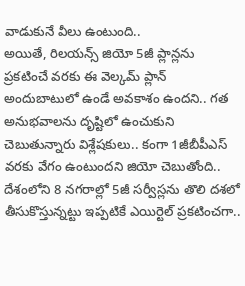వాడుకునే వీలు ఉంటుంది..
అయితే, రిలయన్స్ జియో 5జీ ప్లాన్లను ప్రకటించే వరకు ఈ వెల్కమ్ ప్లాన్ అందుబాటులో ఉండే అవకాశం ఉందని.. గత అనుభవాలను దృష్టిలో ఉంచుకుని చెబుతున్నారు విశ్లేషకులు.. కంగా 1జీబీపీఎస్ వరకు వేగం ఉంటుందని జియో చెబుతోంది.. దేశంలోని 8 నగరాల్లో 5జీ సర్వీస్లను తొలి దశలో తీసుకొస్తున్నట్టు ఇప్పటికే ఎయిర్టెల్ ప్రకటించగా..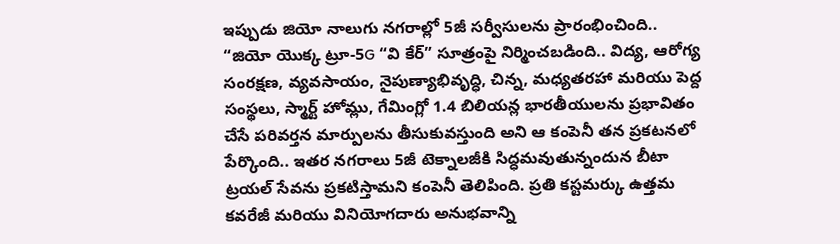ఇప్పుడు జియో నాలుగు నగరాల్లో 5జీ సర్వీసులను ప్రారంభించింది.. “జియో యొక్క ట్రూ-5G “వి కేర్” సూత్రంపై నిర్మించబడింది.. విద్య, ఆరోగ్య సంరక్షణ, వ్యవసాయం, నైపుణ్యాభివృద్ధి, చిన్న, మధ్యతరహా మరియు పెద్ద సంస్థలు, స్మార్ట్ హోమ్లు, గేమింగ్లో 1.4 బిలియన్ల భారతీయులను ప్రభావితం చేసే పరివర్తన మార్పులను తీసుకువస్తుంది అని ఆ కంపెనీ తన ప్రకటనలో పేర్కొంది.. ఇతర నగరాలు 5జీ టెక్నాలజీకి సిద్ధమవుతున్నందున బీటా ట్రయల్ సేవను ప్రకటిస్తామని కంపెనీ తెలిపింది. ప్రతి కస్టమర్కు ఉత్తమ కవరేజీ మరియు వినియోగదారు అనుభవాన్ని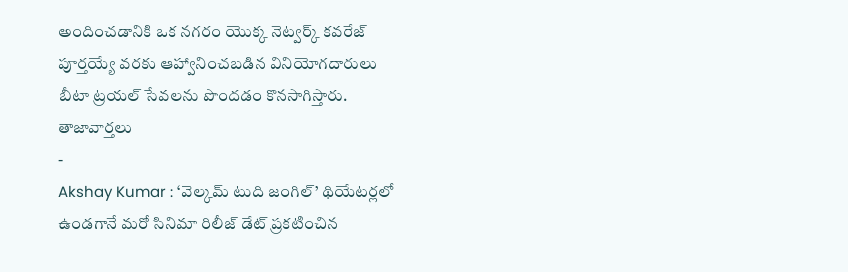అందించడానికి ఒక నగరం యొక్క నెట్వర్క్ కవరేజ్ పూర్తయ్యే వరకు ఆహ్వానించబడిన వినియోగదారులు బీటా ట్రయల్ సేవలను పొందడం కొనసాగిస్తారు.
తాజావార్తలు
-
Akshay Kumar : ‘వెల్కమ్ టుది జంగిల్’ థియేటర్లలో ఉండగానే మరో సినిమా రిలీజ్ డేట్ ప్రకటించిన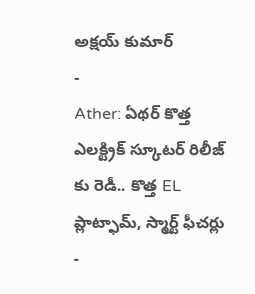అక్షయ్ కుమార్
-
Ather: ఏథర్ కొత్త ఎలక్ట్రిక్ స్కూటర్ రిలీజ్ కు రెడీ.. కొత్త EL ప్లాట్ఫామ్, స్మార్ట్ ఫీచర్లు
-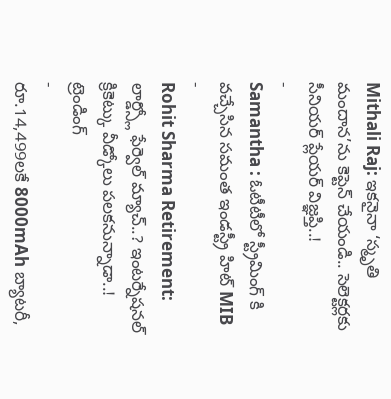Mithali Raj: ఇకనైనా ‘స్మృతి మందాన’ను కెప్టెన్ చేయండి.. సెలెక్టర్లకు సీనియర్ ప్లేయర్ విజ్ఞప్తి..!
-
Samantha : ఓటీటీలో స్ట్రీమింగ్ కి వచ్చేసిన సమంత ఇండస్ట్రీ హిట్ MIB
-
Rohit Sharma Retirement: లార్డ్స్లో ఫేర్వెల్ మ్యాచ్..? ఇంటర్నేషనల్ క్రికెట్కు వీడ్కోలు పలకనున్నాడా..!
ట్రెండింగ్
-
రూ.14,499లకే 8000mAh బ్యాటరీ,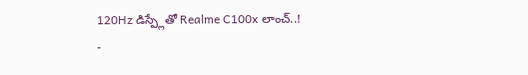120Hz డిస్ప్లేతో Realme C100x లాంచ్..!
-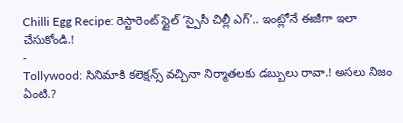Chilli Egg Recipe: రెస్టారెంట్ స్టైల్ ‘స్పైసీ చిల్లీ ఎగ్’.. ఇంట్లోనే ఈజీగా ఇలా చేసుకోండి.!
-
Tollywood: సినిమాకి కలెక్షన్స్ వచ్చినా నిర్మాతలకు డబ్బులు రావా.! అసలు నిజం ఏంటి.?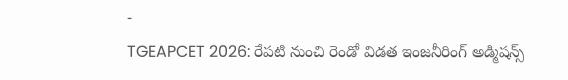-
TGEAPCET 2026: రేపటి నుంచి రెండో విడత ఇంజనీరింగ్ అడ్మిషన్స్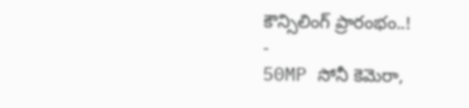కౌన్సిలింగ్ ప్రారంభం..!
-
50MP సోనీ కెమెరా,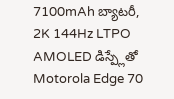7100mAh బ్యాటరీ, 2K 144Hz LTPO AMOLED డిస్ప్లేతో Motorola Edge 70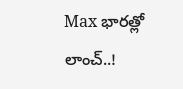Max భారత్లో లాంచ్..!